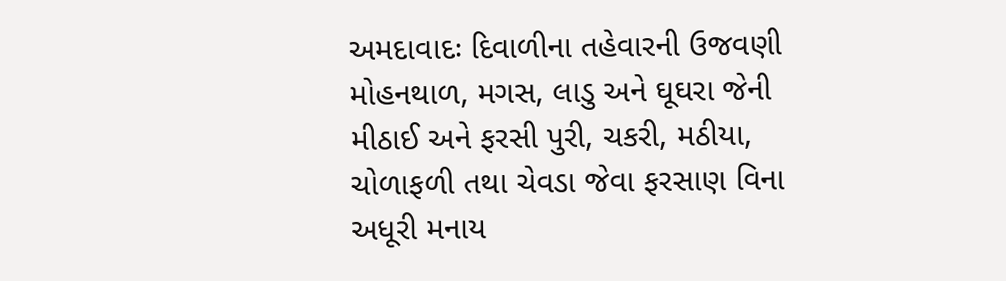અમદાવાદઃ દિવાળીના તહેવારની ઉજવણી મોહનથાળ, મગસ, લાડુ અને ઘૂઘરા જેની મીઠાઈ અને ફરસી પુરી, ચકરી, મઠીયા, ચોળાફળી તથા ચેવડા જેવા ફરસાણ વિના અધૂરી મનાય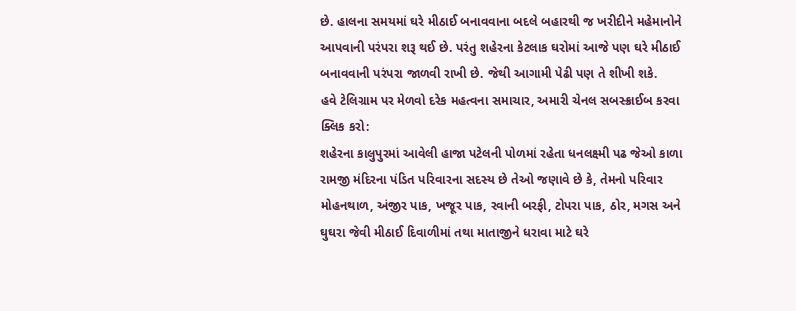છે. હાલના સમયમાં ઘરે મીઠાઈ બનાવવાના બદલે બહારથી જ ખરીદીને મહેમાનોને આપવાની પરંપરા શરૂ થઈ છે. પરંતુ શહેરના કેટલાક ઘરોમાં આજે પણ ઘરે મીઠાઈ બનાવવાની પરંપરા જાળવી રાખી છે. જેથી આગામી પેઢી પણ તે શીખી શકે.
હવે ટેલિગ્રામ પર મેળવો દરેક મહત્વના સમાચાર, અમારી ચેનલ સબસ્ક્રાઈબ કરવા ક્લિક કરો:
શહેરના કાલુપુરમાં આવેલી હાજા પટેલની પોળમાં રહેતા ધનલક્ષ્મી પઢ જેઓ કાળા રામજી મંદિરના પંડિત પરિવારના સદસ્ય છે તેઓ જણાવે છે કે, તેમનો પરિવાર મોહનથાળ, અંજીર પાક, ખજૂર પાક, રવાની બરફી, ટોપરા પાક, ઠોર, મગસ અને ઘુઘરા જેવી મીઠાઈ દિવાળીમાં તથા માતાજીને ધરાવા માટે ઘરે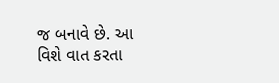જ બનાવે છે. આ વિશે વાત કરતા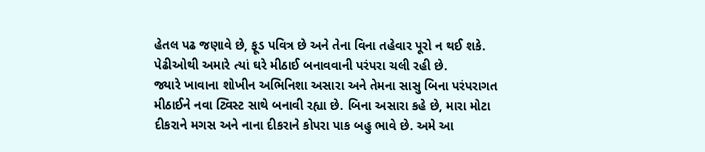હેતલ પઢ જણાવે છે, ફૂડ પવિત્ર છે અને તેના વિના તહેવાર પૂરો ન થઈ શકે. પેઢીઓથી અમારે ત્યાં ઘરે મીઠાઈ બનાવવાની પરંપરા ચલી રહી છે.
જ્યારે ખાવાના શોખીન અભિનિશા અસારા અને તેમના સાસુ બિના પરંપરાગત મીઠાઈને નવા ટ્વિસ્ટ સાથે બનાવી રહ્યા છે. બિના અસારા કહે છે, મારા મોટા દીકરાને મગસ અને નાના દીકરાને કોપરા પાક બહુ ભાવે છે. અમે આ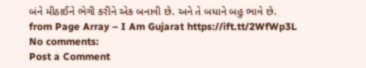બંને મીઠાઈને ભેગી કરીને એક બનાવી છે. અને તે બધાને બહુ ભાવે છે.
from Page Array – I Am Gujarat https://ift.tt/2WfWp3L
No comments:
Post a Comment